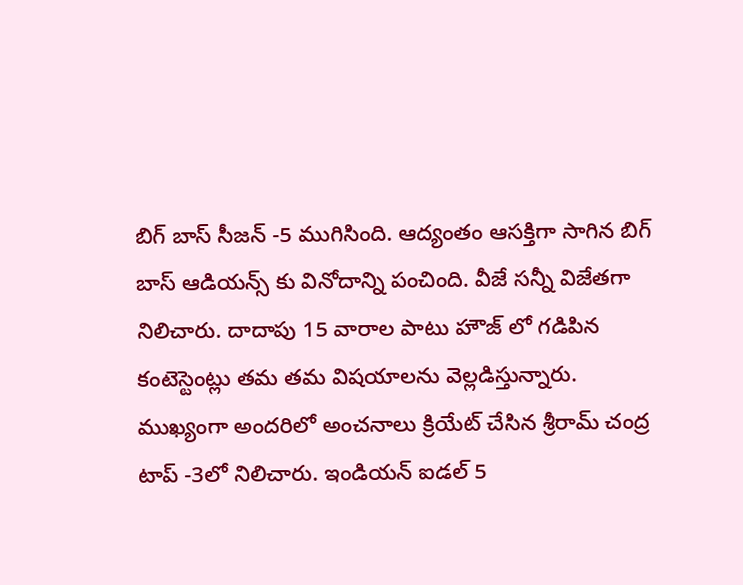బిగ్ బాస్ సీజన్ -5 ముగిసింది. ఆద్యంతం ఆసక్తిగా సాగిన బిగ్ బాస్ ఆడియన్స్ కు వినోదాన్ని పంచింది. వీజే సన్నీ విజేతగా నిలిచారు. దాదాపు 15 వారాల పాటు హౌజ్ లో గడిపిన కంటెస్టెంట్లు తమ తమ విషయాలను వెల్లడిస్తున్నారు. ముఖ్యంగా అందరిలో అంచనాలు క్రియేట్ చేసిన శ్రీరామ్ చంద్ర టాప్ -3లో నిలిచారు. ఇండియన్ ఐడల్ 5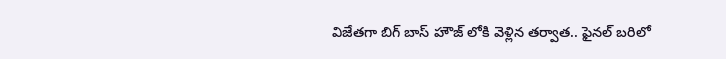విజేతగా బిగ్ బాస్ హౌజ్ లోకి వెళ్లిన తర్వాత.. ఫైనల్ బరిలో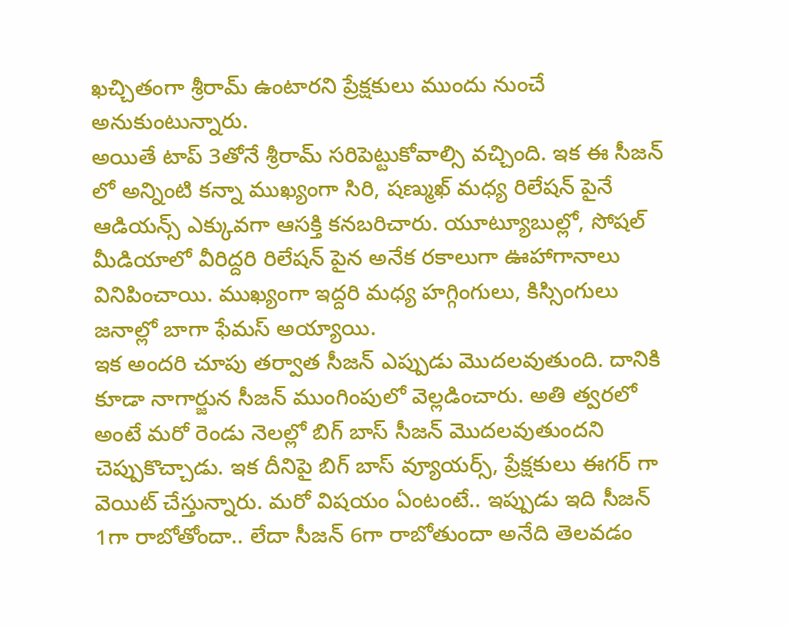ఖచ్చితంగా శ్రీరామ్ ఉంటారని ప్రేక్షకులు ముందు నుంచే అనుకుంటున్నారు.
అయితే టాప్ 3తోనే శ్రీరామ్ సరిపెట్టుకోవాల్సి వచ్చింది. ఇక ఈ సీజన్ లో అన్నింటి కన్నా ముఖ్యంగా సిరి, షణ్ముఖ్ మధ్య రిలేషన్ పైనే ఆడియన్స్ ఎక్కువగా ఆసక్తి కనబరిచారు. యూట్యూబుల్లో, సోషల్ మీడియాలో వీరిద్దరి రిలేషన్ పైన అనేక రకాలుగా ఊహాగానాలు వినిపించాయి. ముఖ్యంగా ఇద్దరి మధ్య హగ్గింగులు, కిస్సింగులు జనాల్లో బాగా ఫేమస్ అయ్యాయి.
ఇక అందరి చూపు తర్వాత సీజన్ ఎప్పుడు మొదలవుతుంది. దానికి కూడా నాగార్జున సీజన్ ముంగింపులో వెల్లడించారు. అతి త్వరలో అంటే మరో రెండు నెలల్లో బిగ్ బాస్ సీజన్ మొదలవుతుందని చెప్పుకొచ్చాడు. ఇక దీనిపై బిగ్ బాస్ వ్యూయర్స్, ప్రేక్షకులు ఈగర్ గా వెయిట్ చేస్తున్నారు. మరో విషయం ఏంటంటే.. ఇప్పుడు ఇది సీజన్ 1గా రాబోతోందా.. లేదా సీజన్ 6గా రాబోతుందా అనేది తెలవడం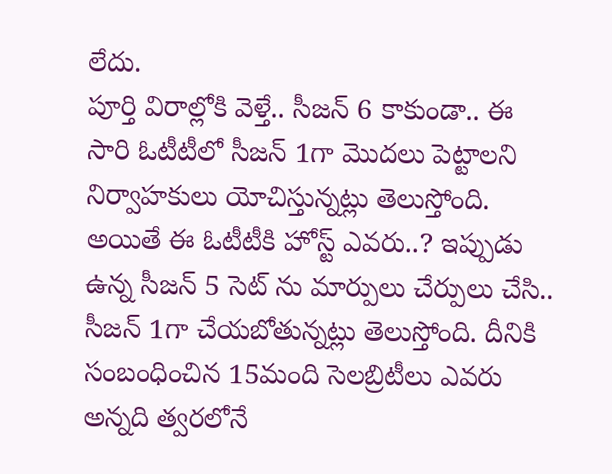లేదు.
పూర్తి విరాల్లోకి వెళ్తే.. సీజన్ 6 కాకుండా.. ఈ సారి ఓటీటీలో సీజన్ 1గా మొదలు పెట్టాలని నిర్వాహకులు యోచిస్తున్నట్లు తెలుస్తోంది. అయితే ఈ ఓటీటీకి హోస్ట్ ఎవరు..? ఇప్పుడు ఉన్న సీజన్ 5 సెట్ ను మార్పులు చేర్పులు చేసి.. సీజన్ 1గా చేయబోతున్నట్లు తెలుస్తోంది. దీనికి సంబంధించిన 15మంది సెలబ్రిటీలు ఎవరు అన్నది త్వరలోనే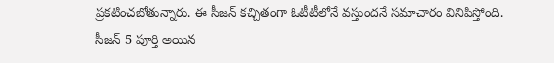ప్రకటించబోతున్నారు. ఈ సీజన్ కచ్చితంగా ఓటీటీలోనే వస్తుందనే సమాచారం వినిపిస్తోంది.
సీజన్ 5 పూర్తి అయిన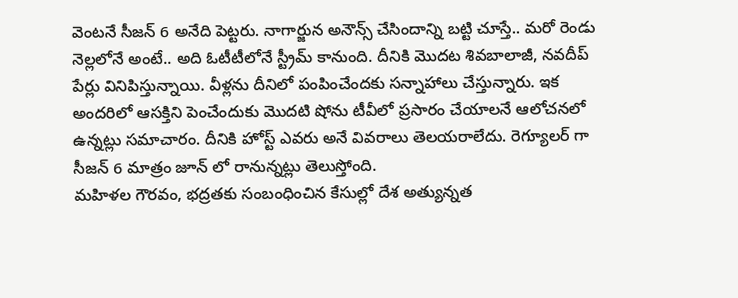వెంటనే సీజన్ 6 అనేది పెట్టరు. నాగార్జున అనౌన్స్ చేసిందాన్ని బట్టి చూస్తే.. మరో రెండు నెల్లలోనే అంటే.. అది ఓటీటీలోనే స్ట్రీమ్ కానుంది. దీనికి మొదట శివబాలాజీ, నవదీప్ పేర్లు వినిపిస్తున్నాయి. వీళ్లను దీనిలో పంపించేందకు సన్నాహాలు చేస్తున్నారు. ఇక అందరిలో ఆసక్తిని పెంచేందుకు మొదటి షోను టీవీలో ప్రసారం చేయాలనే ఆలోచనలో ఉన్నట్లు సమాచారం. దీనికి హోస్ట్ ఎవరు అనే వివరాలు తెలయరాలేదు. రెగ్యూలర్ గా సీజన్ 6 మాత్రం జూన్ లో రానున్నట్లు తెలుస్తోంది.
మహిళల గౌరవం, భద్రతకు సంబంధించిన కేసుల్లో దేశ అత్యున్నత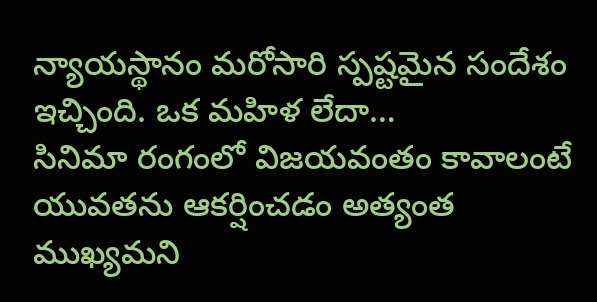న్యాయస్థానం మరోసారి స్పష్టమైన సందేశం ఇచ్చింది. ఒక మహిళ లేదా…
సినిమా రంగంలో విజయవంతం కావాలంటే యువతను ఆకర్షించడం అత్యంత ముఖ్యమని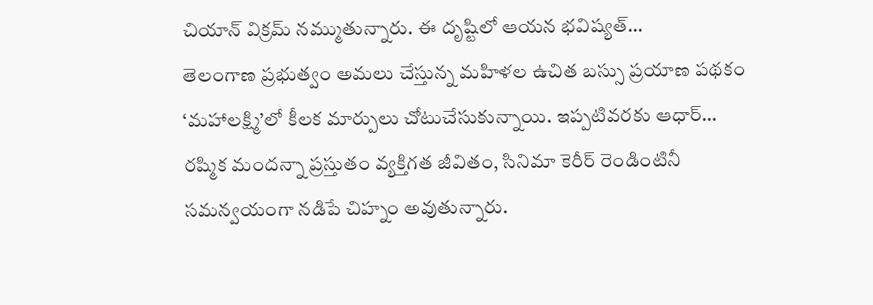చియాన్ విక్రమ్ నమ్ముతున్నారు. ఈ దృష్టిలో ఆయన భవిష్యత్…
తెలంగాణ ప్రభుత్వం అమలు చేస్తున్న మహిళల ఉచిత బస్సు ప్రయాణ పథకం ‘మహాలక్ష్మి’లో కీలక మార్పులు చోటుచేసుకున్నాయి. ఇప్పటివరకు ఆధార్…
రష్మిక మందన్నా ప్రస్తుతం వ్యక్తిగత జీవితం, సినిమా కెరీర్ రెండింటినీ సమన్వయంగా నడిపే చిహ్నం అవుతున్నారు.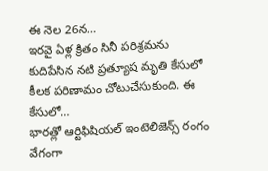ఈ నెల 26న…
ఇరవై ఏళ్ల క్రితం సినీ పరిశ్రమను కుదిపేసిన నటి ప్రత్యూష మృతి కేసులో కీలక పరిణామం చోటుచేసుకుంది. ఈ కేసులో…
భారత్లో ఆర్టిఫిషియల్ ఇంటెలిజెన్స్ రంగం వేగంగా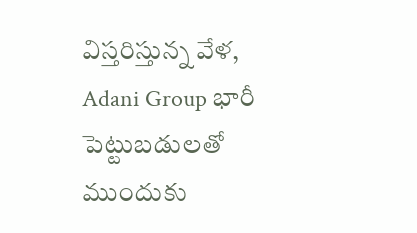విస్తరిస్తున్న వేళ, Adani Group భారీ పెట్టుబడులతో ముందుకు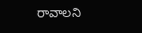రావాలని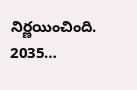నిర్ణయించింది. 2035…